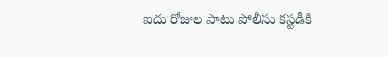ఐదు రోజుల పాటు పోలీసు కస్టడీకి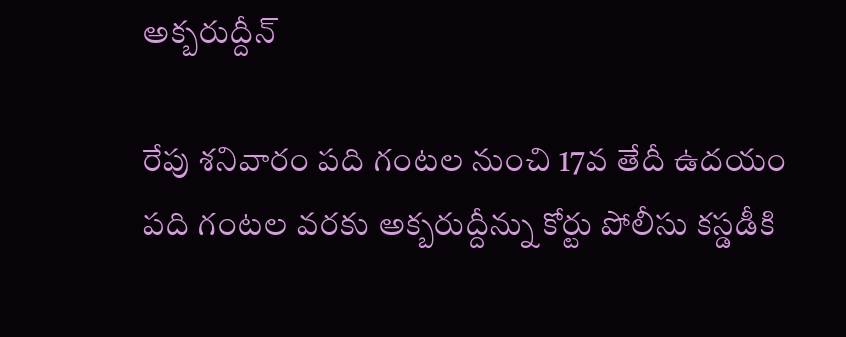అక్బరుద్దీన్

రేపు శనివారం పది గంటల నుంచి 17వ తేదీ ఉదయం పది గంటల వరకు అక్బరుద్దీన్ను కోర్టు పోలీసు కస్డడీకి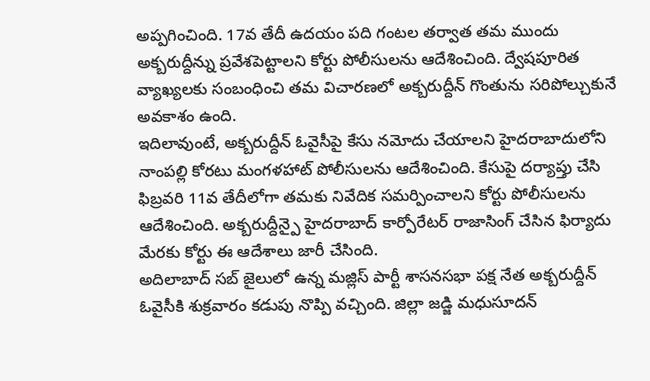అప్పగించింది. 17వ తేదీ ఉదయం పది గంటల తర్వాత తమ ముందు అక్బరుద్దీన్ను ప్రవేశపెట్టాలని కోర్టు పోలీసులను ఆదేశించింది. ద్వేషపూరిత వ్యాఖ్యలకు సంబంధించి తమ విచారణలో అక్బరుద్దీన్ గొంతును సరిపోల్చుకునే అవకాశం ఉంది.
ఇదిలావుంటే, అక్బరుద్దీన్ ఓవైసీపై కేసు నమోదు చేయాలని హైదరాబాదులోని నాంపల్లి కోరటు మంగళహాట్ పోలీసులను ఆదేశించింది. కేసుపై దర్యాప్తు చేసి ఫిబ్రవరి 11వ తేదీలోగా తమకు నివేదిక సమర్పించాలని కోర్టు పోలీసులను ఆదేశించింది. అక్బరుద్దీన్పై హైదరాబాద్ కార్పోరేటర్ రాజాసింగ్ చేసిన ఫిర్యాదు మేరకు కోర్టు ఈ ఆదేశాలు జారీ చేసింది.
అదిలాబాద్ సబ్ జైలులో ఉన్న మజ్లిస్ పార్టీ శాసనసభా పక్ష నేత అక్బరుద్దీన్ ఓవైసీకి శుక్రవారం కడుపు నొప్పి వచ్చింది. జిల్లా జడ్జి మధుసూదన్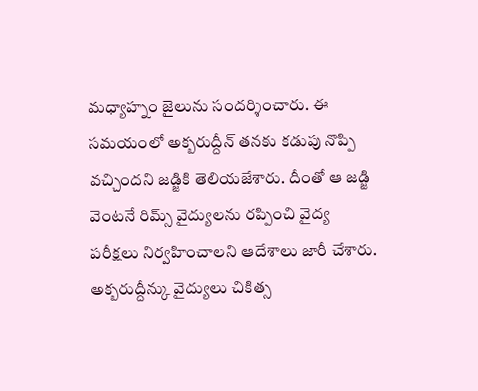మధ్యాహ్నం జైలును సందర్శించారు. ఈ సమయంలో అక్బరుద్దీన్ తనకు కడుపు నొప్పి వచ్చిందని జడ్జికి తెలియజేశారు. దీంతో ఆ జడ్జి వెంటనే రిమ్స్ వైద్యులను రప్పించి వైద్య పరీక్షలు నిర్వహించాలని ఆదేశాలు జారీ చేశారు. అక్బరుద్దీన్కు వైద్యులు చికిత్స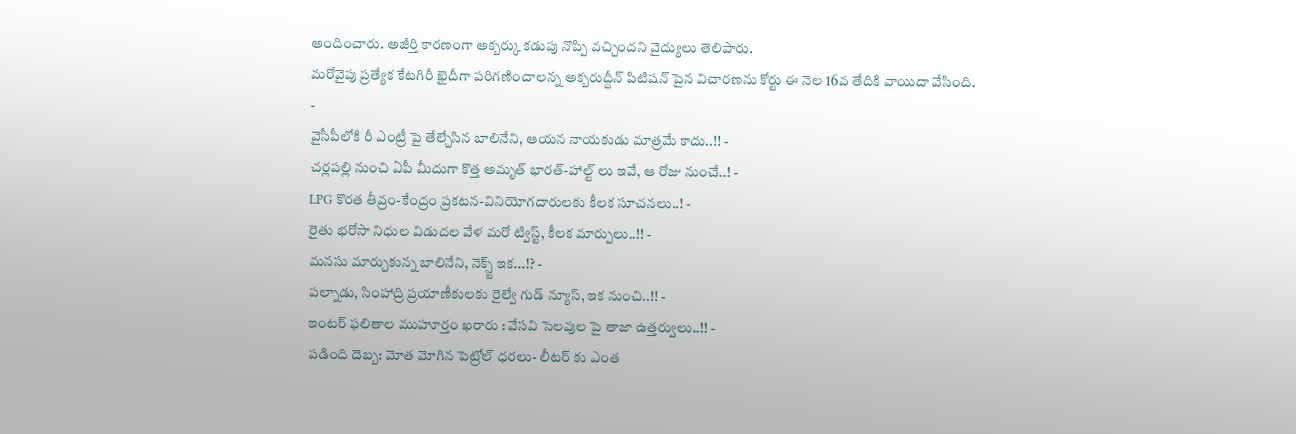అందించారు. అజీర్తి కారణంగా అక్బర్కు కడుపు నొప్పి వచ్చిందని వైద్యులు తెలిపారు.
మరోవైపు ప్రత్యేక కేటగిరీ ఖైదీగా పరిగణించాలన్న అక్బరుద్దీన్ పిటిషన్ పైన విచారణను కోర్టు ఈ నెల 16వ తేదికి వాయిదా వేసింది.
-
వైసీపీలోకి రీ ఎంట్రీ పై తేల్చేసిన బాలినేని, ఆయన నాయకుడు మాత్రమే కాదు..!! -
చర్లపల్లి నుంచి ఏపీ మీదుగా కొత్త అమృత్ భారత్-హాల్ట్ లు ఇవే, ఆ రోజు నుంచే..! -
LPG కొరత తీవ్రం-కేంద్రం ప్రకటన-వినియోగదారులకు కీలక సూచనలు..! -
రైతు భరోసా నిధుల విడుదల వేళ మరో ట్విస్ట్, కీలక మార్పులు..!! -
మనసు మార్చుకున్న బాలినేని, నెక్స్ట్ ఇక...!? -
పల్నాడు, సింహాద్రి ప్రయాణీకులకు రైల్వే గుడ్ న్యూస్, ఇక నుంచి..!! -
ఇంటర్ ఫలితాల ముహూర్తం ఖరారు : వేసవి సెలవుల పై తాజా ఉత్తర్వులు..!! -
పడింది దెబ్బ: మోత మోగిన పెట్రోల్ ధరలు- లీటర్ కు ఎంత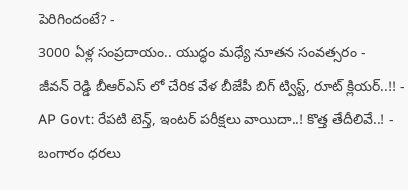పెరిగిందంటే? -
3000 ఏళ్ల సంప్రదాయం.. యుద్ధం మధ్యే నూతన సంవత్సరం -
జీవన్ రెడ్డి బీఆర్ఎస్ లో చేరిక వేళ బీజేపీ బిగ్ ట్విస్ట్, రూట్ క్లియర్..!! -
AP Govt: రేపటి టెన్త్, ఇంటర్ పరీక్షలు వాయిదా..! కొత్త తేదీలివే..! -
బంగారం ధరలు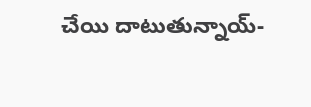చేయి దాటుతున్నాయ్-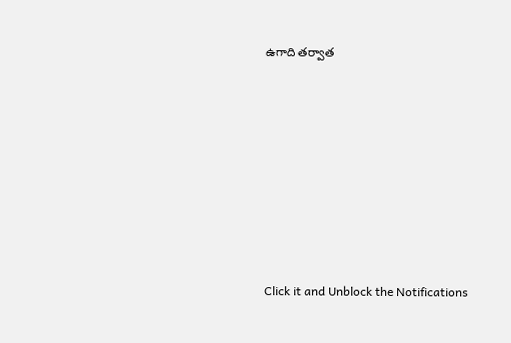ఉగాది తర్వాత












Click it and Unblock the Notifications